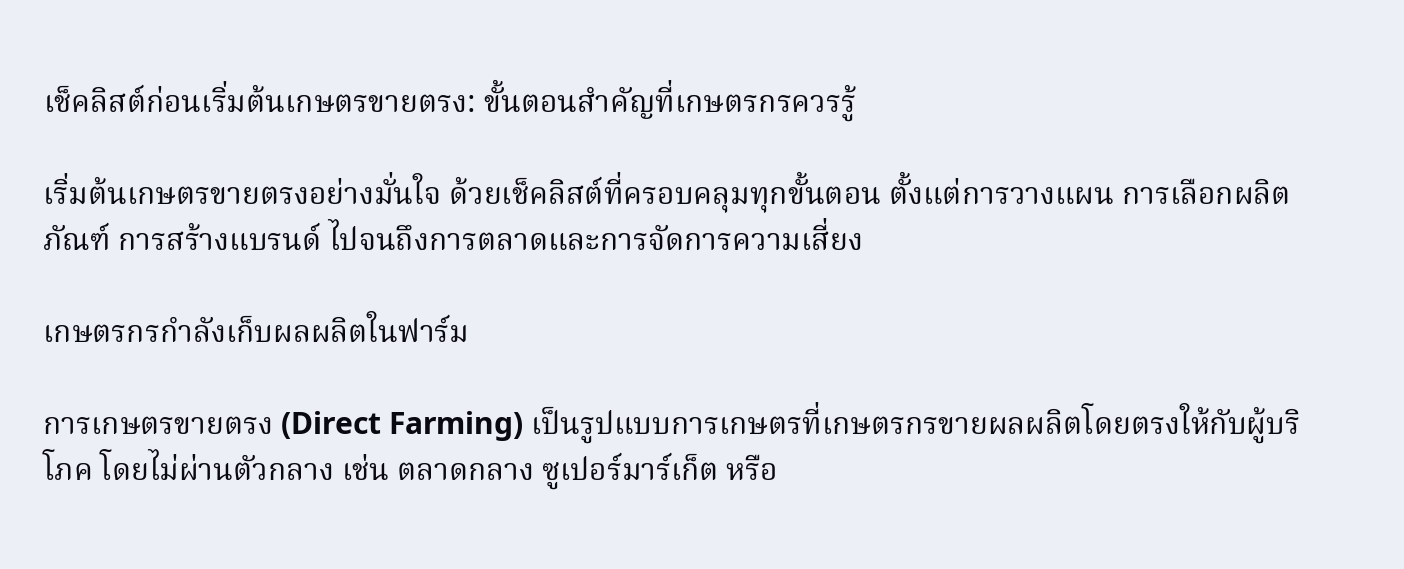เช็คลิสต์ก่อนเริ่มต้นเกษตรขายตรง: ขั้นตอนสำคัญที่เกษตรกรควรรู้

เริ่มต้นเกษตรขายตรงอย่างมั่นใจ ด้วยเช็คลิสต์ที่ครอบคลุมทุกขั้นตอน ตั้งแต่การวางแผน การเลือกผลิตภัณฑ์ การสร้างแบรนด์ ไปจนถึงการตลาดและการจัดการความเสี่ยง

เกษตรกรกำลังเก็บผลผลิตในฟาร์ม

การเกษตรขายตรง (Direct Farming) เป็นรูปแบบการเกษตรที่เกษตรกรขายผลผลิตโดยตรงให้กับผู้บริโภค โดยไม่ผ่านตัวกลาง เช่น ตลาดกลาง ซูเปอร์มาร์เก็ต หรือ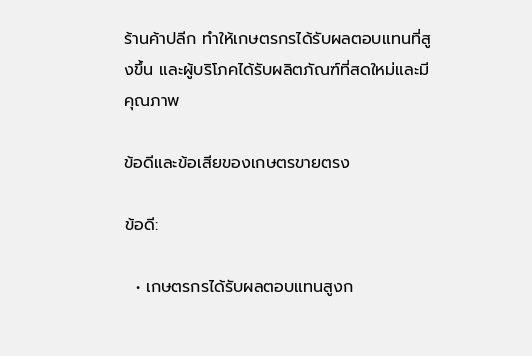ร้านค้าปลีก ทำให้เกษตรกรได้รับผลตอบแทนที่สูงขึ้น และผู้บริโภคได้รับผลิตภัณฑ์ที่สดใหม่และมีคุณภาพ

ข้อดีและข้อเสียของเกษตรขายตรง

ข้อดี:

  • เกษตรกรได้รับผลตอบแทนสูงก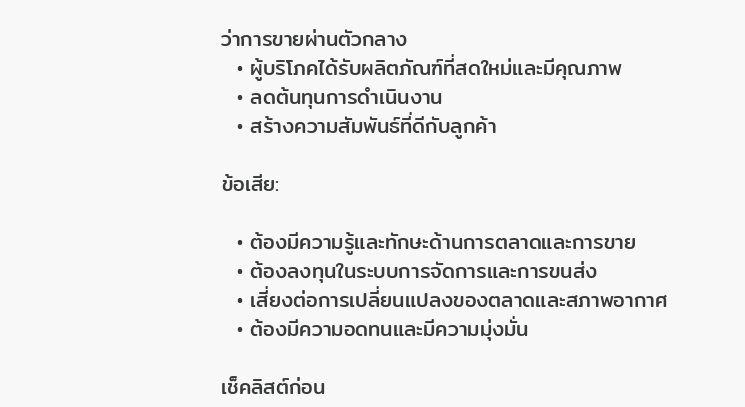ว่าการขายผ่านตัวกลาง
  • ผู้บริโภคได้รับผลิตภัณฑ์ที่สดใหม่และมีคุณภาพ
  • ลดต้นทุนการดำเนินงาน
  • สร้างความสัมพันธ์ที่ดีกับลูกค้า

ข้อเสีย:

  • ต้องมีความรู้และทักษะด้านการตลาดและการขาย
  • ต้องลงทุนในระบบการจัดการและการขนส่ง
  • เสี่ยงต่อการเปลี่ยนแปลงของตลาดและสภาพอากาศ
  • ต้องมีความอดทนและมีความมุ่งมั่น

เช็คลิสต์ก่อน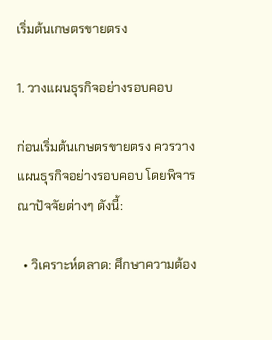เริ่มต้นเกษตรขายตรง

1. วางแผนธุรกิจอย่างรอบคอบ

ก่อนเริ่มต้นเกษตรขายตรง ควรวางแผนธุรกิจอย่างรอบคอบ โดยพิจารณาปัจจัยต่างๆ ดังนี้:

  • วิเคราะห์ตลาด: ศึกษาความต้อง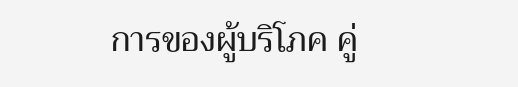การของผู้บริโภค คู่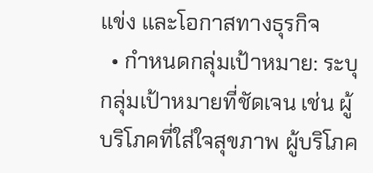แข่ง และโอกาสทางธุรกิจ
  • กำหนดกลุ่มเป้าหมาย: ระบุกลุ่มเป้าหมายที่ชัดเจน เช่น ผู้บริโภคที่ใส่ใจสุขภาพ ผู้บริโภค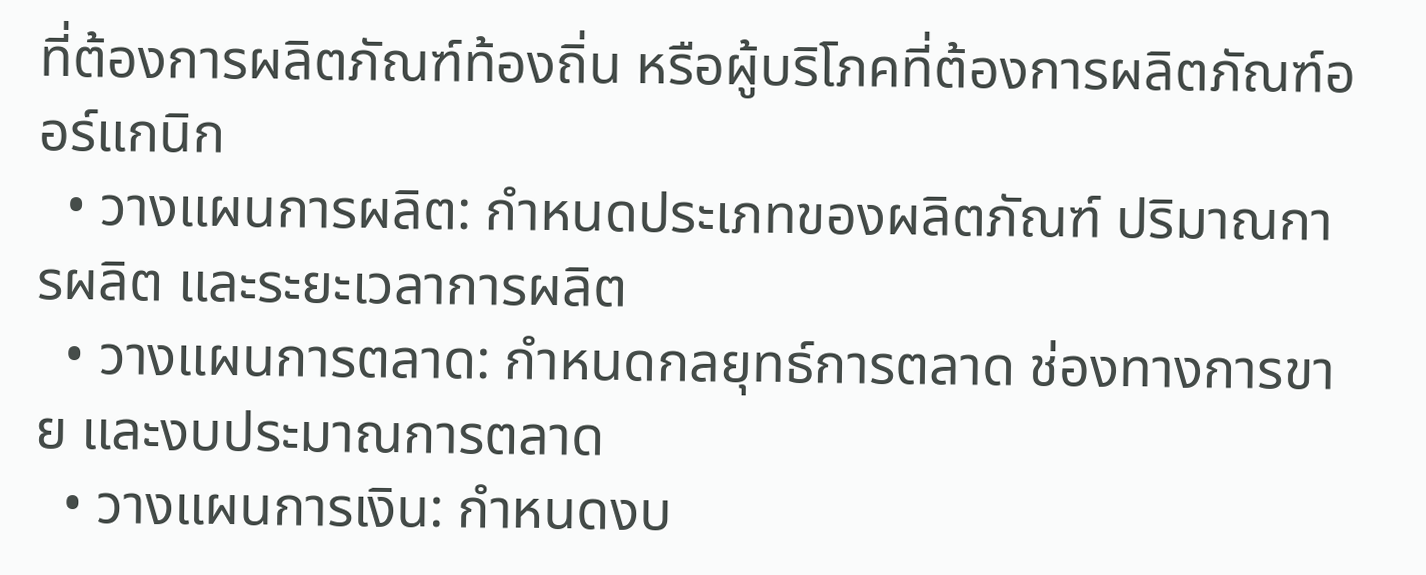ที่ต้องการผลิตภัณฑ์ท้องถิ่น หรือผู้บริโภคที่ต้องการผลิตภัณฑ์ออร์แกนิก
  • วางแผนการผลิต: กำหนดประเภทของผลิตภัณฑ์ ปริมาณการผลิต และระยะเวลาการผลิต
  • วางแผนการตลาด: กำหนดกลยุทธ์การตลาด ช่องทางการขาย และงบประมาณการตลาด
  • วางแผนการเงิน: กำหนดงบ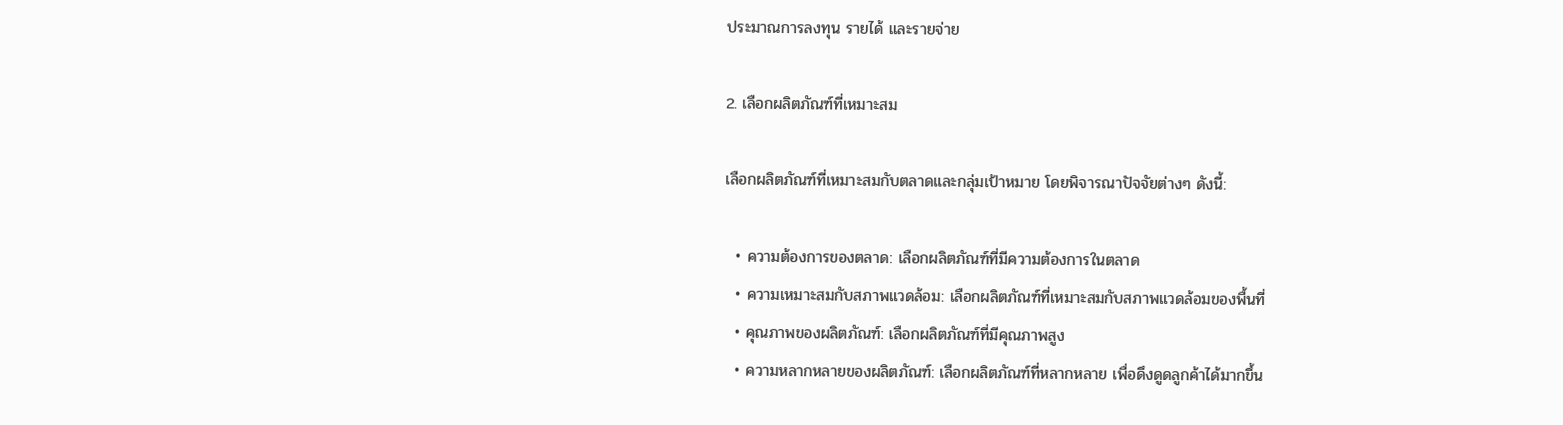ประมาณการลงทุน รายได้ และรายจ่าย

2. เลือกผลิตภัณฑ์ที่เหมาะสม

เลือกผลิตภัณฑ์ที่เหมาะสมกับตลาดและกลุ่มเป้าหมาย โดยพิจารณาปัจจัยต่างๆ ดังนี้:

  • ความต้องการของตลาด: เลือกผลิตภัณฑ์ที่มีความต้องการในตลาด
  • ความเหมาะสมกับสภาพแวดล้อม: เลือกผลิตภัณฑ์ที่เหมาะสมกับสภาพแวดล้อมของพื้นที่
  • คุณภาพของผลิตภัณฑ์: เลือกผลิตภัณฑ์ที่มีคุณภาพสูง
  • ความหลากหลายของผลิตภัณฑ์: เลือกผลิตภัณฑ์ที่หลากหลาย เพื่อดึงดูดลูกค้าได้มากขึ้น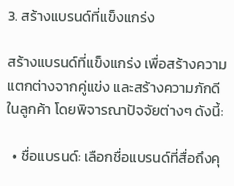3. สร้างแบรนด์ที่แข็งแกร่ง

สร้างแบรนด์ที่แข็งแกร่ง เพื่อสร้างความแตกต่างจากคู่แข่ง และสร้างความภักดีในลูกค้า โดยพิจารณาปัจจัยต่างๆ ดังนี้:

  • ชื่อแบรนด์: เลือกชื่อแบรนด์ที่สื่อถึงคุ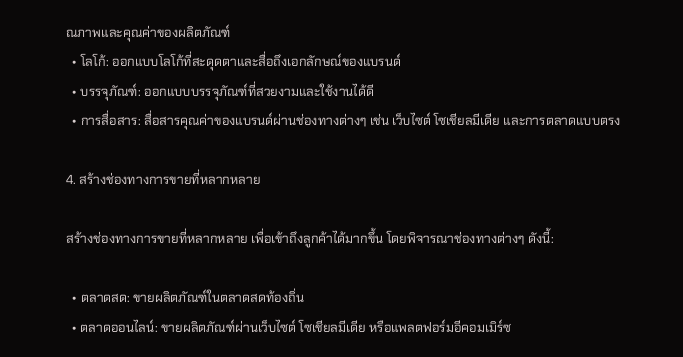ณภาพและคุณค่าของผลิตภัณฑ์
  • โลโก้: ออกแบบโลโก้ที่สะดุดตาและสื่อถึงเอกลักษณ์ของแบรนด์
  • บรรจุภัณฑ์: ออกแบบบรรจุภัณฑ์ที่สวยงามและใช้งานได้ดี
  • การสื่อสาร: สื่อสารคุณค่าของแบรนด์ผ่านช่องทางต่างๆ เช่น เว็บไซต์ โซเชียลมีเดีย และการตลาดแบบตรง

4. สร้างช่องทางการขายที่หลากหลาย

สร้างช่องทางการขายที่หลากหลาย เพื่อเข้าถึงลูกค้าได้มากขึ้น โดยพิจารณาช่องทางต่างๆ ดังนี้:

  • ตลาดสด: ขายผลิตภัณฑ์ในตลาดสดท้องถิ่น
  • ตลาดออนไลน์: ขายผลิตภัณฑ์ผ่านเว็บไซต์ โซเชียลมีเดีย หรือแพลตฟอร์มอีคอมเมิร์ซ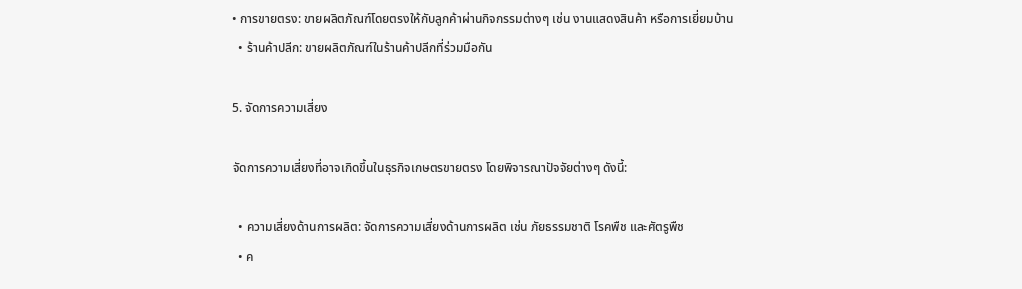• การขายตรง: ขายผลิตภัณฑ์โดยตรงให้กับลูกค้าผ่านกิจกรรมต่างๆ เช่น งานแสดงสินค้า หรือการเยี่ยมบ้าน
  • ร้านค้าปลีก: ขายผลิตภัณฑ์ในร้านค้าปลีกที่ร่วมมือกัน

5. จัดการความเสี่ยง

จัดการความเสี่ยงที่อาจเกิดขึ้นในธุรกิจเกษตรขายตรง โดยพิจารณาปัจจัยต่างๆ ดังนี้:

  • ความเสี่ยงด้านการผลิต: จัดการความเสี่ยงด้านการผลิต เช่น ภัยธรรมชาติ โรคพืช และศัตรูพืช
  • ค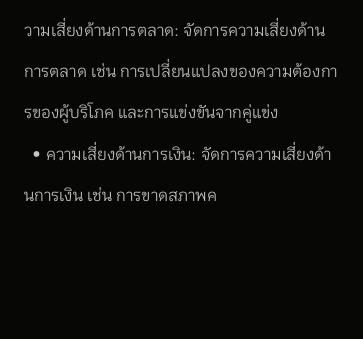วามเสี่ยงด้านการตลาด: จัดการความเสี่ยงด้านการตลาด เช่น การเปลี่ยนแปลงของความต้องการของผู้บริโภค และการแข่งขันจากคู่แข่ง
  • ความเสี่ยงด้านการเงิน: จัดการความเสี่ยงด้านการเงิน เช่น การขาดสภาพค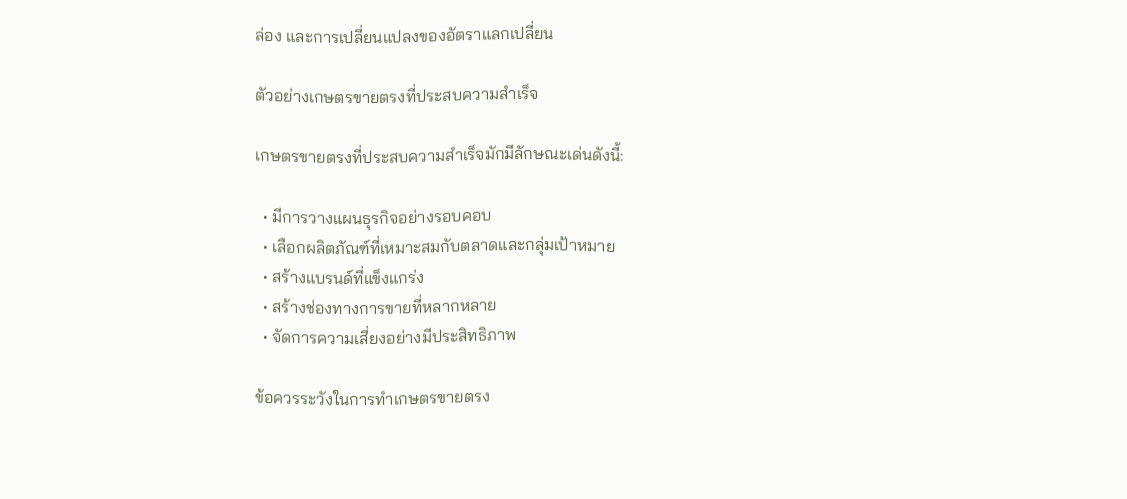ล่อง และการเปลี่ยนแปลงของอัตราแลกเปลี่ยน

ตัวอย่างเกษตรขายตรงที่ประสบความสำเร็จ

เกษตรขายตรงที่ประสบความสำเร็จมักมีลักษณะเด่นดังนี้:

  • มีการวางแผนธุรกิจอย่างรอบคอบ
  • เลือกผลิตภัณฑ์ที่เหมาะสมกับตลาดและกลุ่มเป้าหมาย
  • สร้างแบรนด์ที่แข็งแกร่ง
  • สร้างช่องทางการขายที่หลากหลาย
  • จัดการความเสี่ยงอย่างมีประสิทธิภาพ

ข้อควรระวังในการทำเกษตรขายตรง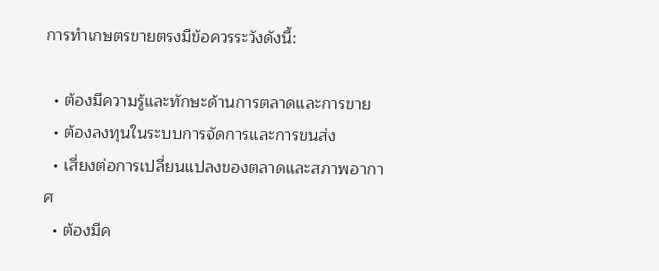การทำเกษตรขายตรงมีข้อควรระวังดังนี้:

  • ต้องมีความรู้และทักษะด้านการตลาดและการขาย
  • ต้องลงทุนในระบบการจัดการและการขนส่ง
  • เสี่ยงต่อการเปลี่ยนแปลงของตลาดและสภาพอากาศ
  • ต้องมีค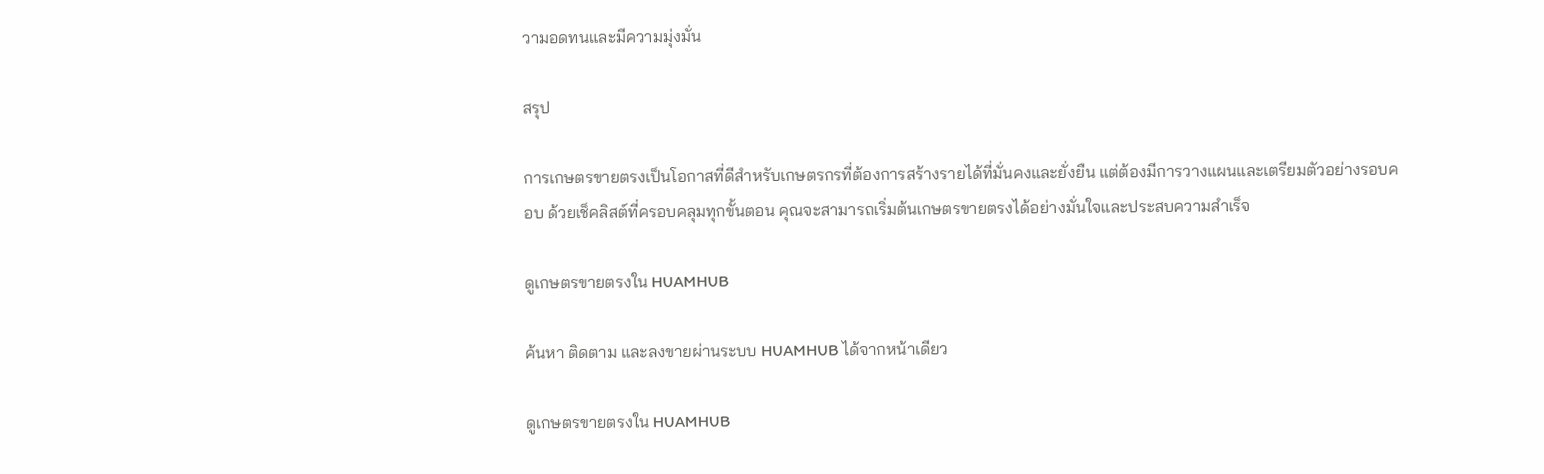วามอดทนและมีความมุ่งมั่น

สรุป

การเกษตรขายตรงเป็นโอกาสที่ดีสำหรับเกษตรกรที่ต้องการสร้างรายได้ที่มั่นคงและยั่งยืน แต่ต้องมีการวางแผนและเตรียมตัวอย่างรอบคอบ ด้วยเช็คลิสต์ที่ครอบคลุมทุกขั้นตอน คุณจะสามารถเริ่มต้นเกษตรขายตรงได้อย่างมั่นใจและประสบความสำเร็จ

ดูเกษตรขายตรงใน HUAMHUB

ค้นหา ติดตาม และลงขายผ่านระบบ HUAMHUB ได้จากหน้าเดียว

ดูเกษตรขายตรงใน HUAMHUB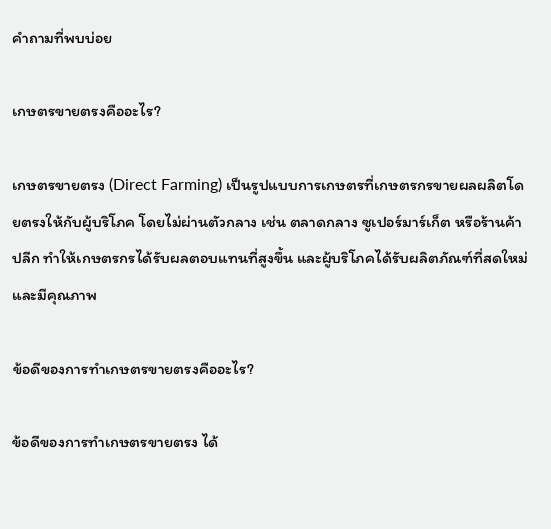คำถามที่พบบ่อย

เกษตรขายตรงคืออะไร?

เกษตรขายตรง (Direct Farming) เป็นรูปแบบการเกษตรที่เกษตรกรขายผลผลิตโดยตรงให้กับผู้บริโภค โดยไม่ผ่านตัวกลาง เช่น ตลาดกลาง ซูเปอร์มาร์เก็ต หรือร้านค้าปลีก ทำให้เกษตรกรได้รับผลตอบแทนที่สูงขึ้น และผู้บริโภคได้รับผลิตภัณฑ์ที่สดใหม่และมีคุณภาพ

ข้อดีของการทำเกษตรขายตรงคืออะไร?

ข้อดีของการทำเกษตรขายตรง ได้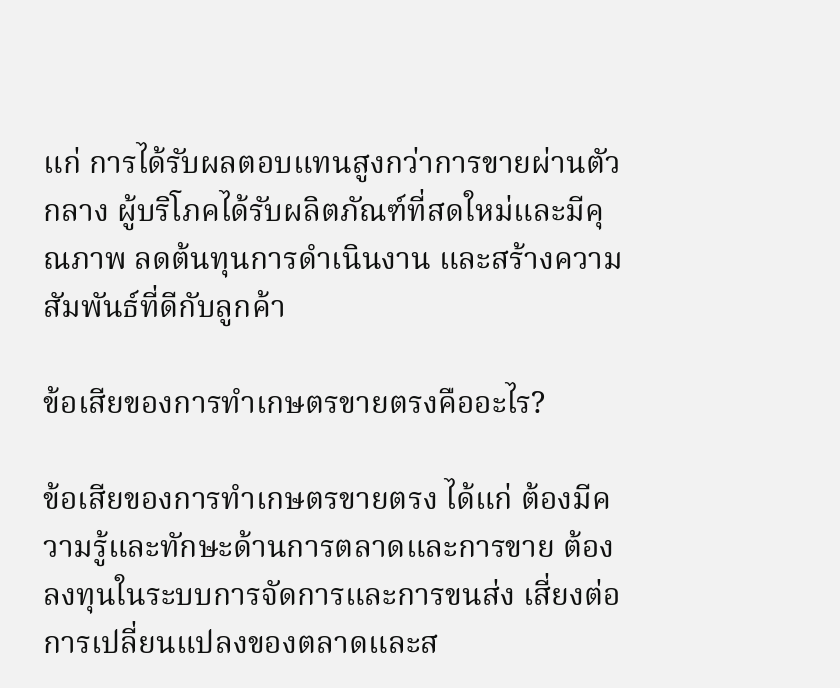แก่ การได้รับผลตอบแทนสูงกว่าการขายผ่านตัวกลาง ผู้บริโภคได้รับผลิตภัณฑ์ที่สดใหม่และมีคุณภาพ ลดต้นทุนการดำเนินงาน และสร้างความสัมพันธ์ที่ดีกับลูกค้า

ข้อเสียของการทำเกษตรขายตรงคืออะไร?

ข้อเสียของการทำเกษตรขายตรง ได้แก่ ต้องมีความรู้และทักษะด้านการตลาดและการขาย ต้องลงทุนในระบบการจัดการและการขนส่ง เสี่ยงต่อการเปลี่ยนแปลงของตลาดและส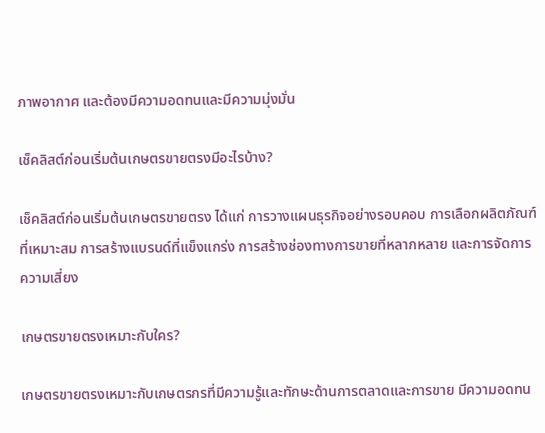ภาพอากาศ และต้องมีความอดทนและมีความมุ่งมั่น

เช็คลิสต์ก่อนเริ่มต้นเกษตรขายตรงมีอะไรบ้าง?

เช็คลิสต์ก่อนเริ่มต้นเกษตรขายตรง ได้แก่ การวางแผนธุรกิจอย่างรอบคอบ การเลือกผลิตภัณฑ์ที่เหมาะสม การสร้างแบรนด์ที่แข็งแกร่ง การสร้างช่องทางการขายที่หลากหลาย และการจัดการความเสี่ยง

เกษตรขายตรงเหมาะกับใคร?

เกษตรขายตรงเหมาะกับเกษตรกรที่มีความรู้และทักษะด้านการตลาดและการขาย มีความอดทน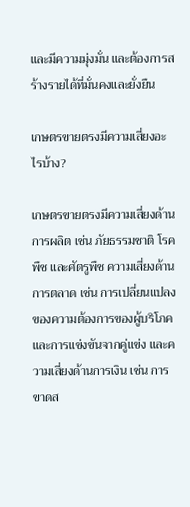และมีความมุ่งมั่น และต้องการสร้างรายได้ที่มั่นคงและยั่งยืน

เกษตรขายตรงมีความเสี่ยงอะไรบ้าง?

เกษตรขายตรงมีความเสี่ยงด้านการผลิต เช่น ภัยธรรมชาติ โรคพืช และศัตรูพืช ความเสี่ยงด้านการตลาด เช่น การเปลี่ยนแปลงของความต้องการของผู้บริโภค และการแข่งขันจากคู่แข่ง และความเสี่ยงด้านการเงิน เช่น การขาดส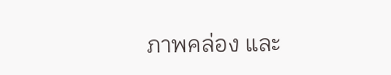ภาพคล่อง และ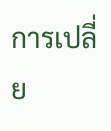การเปลี่ย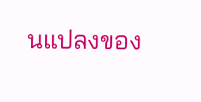นแปลงของ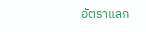อัตราแลก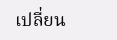เปลี่ยน